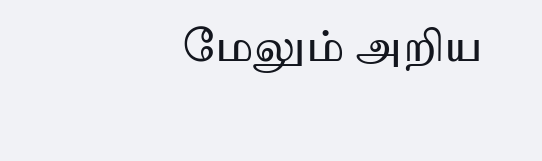மேலும் அறிய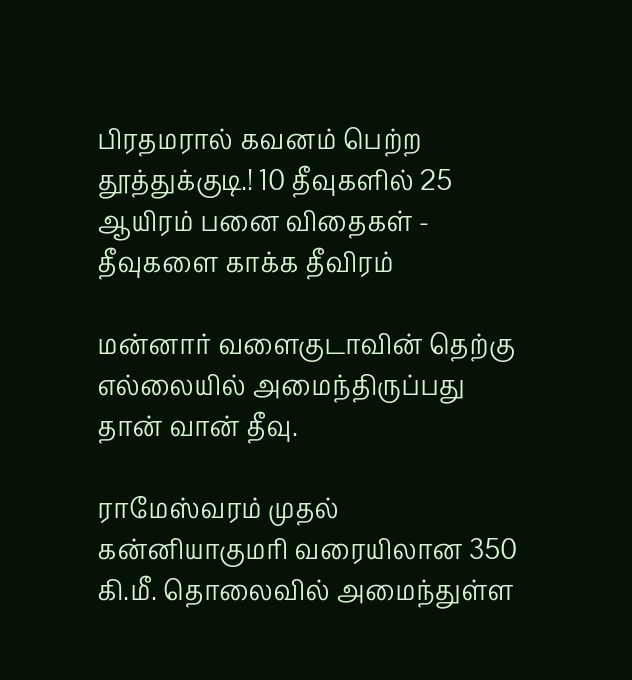பிரதமரால் கவனம் பெற்ற தூத்துக்குடி.! 10 தீவுகளில் 25 ஆயிரம் பனை விதைகள் - தீவுகளை காக்க தீவிரம்

மன்னார் வளைகுடாவின் தெற்கு எல்லையில் அமைந்திருப்பது தான் வான் தீவு.

ராமேஸ்வரம் முதல் கன்னியாகுமரி வரையிலான 350 கி.மீ. தொலைவில் அமைந்துள்ள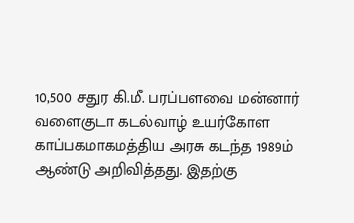10,500 சதுர கி.மீ. பரப்பளவை மன்னார் வளைகுடா கடல்வாழ் உயர்கோள காப்பகமாகமத்திய அரசு கடந்த 1989ம் ஆண்டு அறிவித்தது. இதற்கு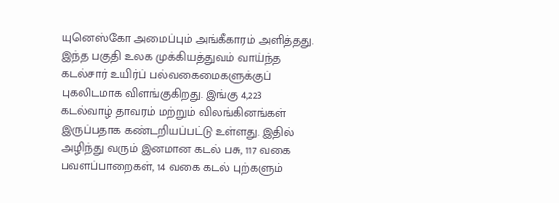யுனெஸ்கோ அமைப்பும் அங்கீகாரம் அளித்தது. இந்த பகுதி உலக முக்கியத்துவம் வாய்ந்த கடல்சார் உயிர்ப் பல்வகைமைகளுக்குப் புகலிடமாக விளங்குகிறது. இங்கு 4,223 கடல்வாழ் தாவரம் மற்றும் விலங்கினங்கள் இருப்பதாக கண்டறியப்பட்டு உள்ளது. இதில் அழிந்து வரும் இனமான கடல் பசு, 117 வகை பவளப்பாறைகள், 14 வகை கடல் புற்களும்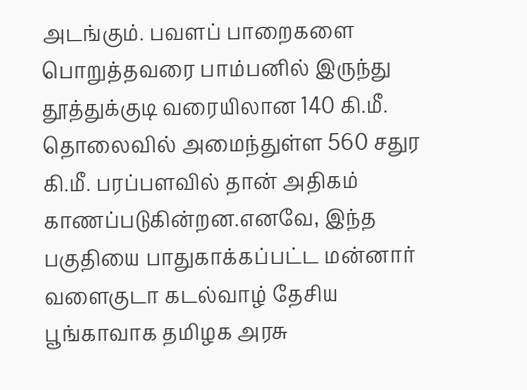அடங்கும். பவளப் பாறைகளை பொறுத்தவரை பாம்பனில் இருந்து தூத்துக்குடி வரையிலான 140 கி.மீ. தொலைவில் அமைந்துள்ள 560 சதுர கி.மீ. பரப்பளவில் தான் அதிகம் காணப்படுகின்றன.எனவே, இந்த பகுதியை பாதுகாக்கப்பட்ட மன்னார் வளைகுடா கடல்வாழ் தேசிய பூங்காவாக தமிழக அரசு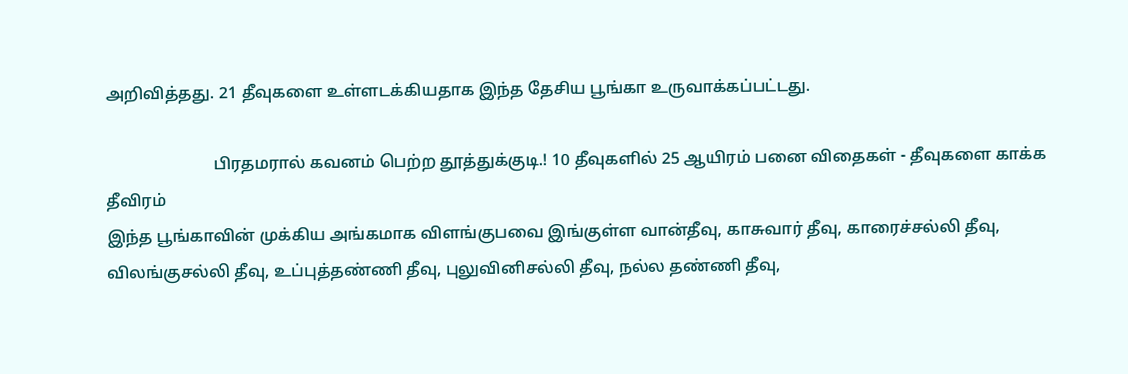அறிவித்தது. 21 தீவுகளை உள்ளடக்கியதாக இந்த தேசிய பூங்கா உருவாக்கப்பட்டது.

                          பிரதமரால் கவனம் பெற்ற தூத்துக்குடி.! 10 தீவுகளில் 25 ஆயிரம் பனை விதைகள் - தீவுகளை காக்க தீவிரம்
இந்த பூங்காவின் முக்கிய அங்கமாக விளங்குபவை இங்குள்ள வான்தீவு, காசுவார் தீவு, காரைச்சல்லி தீவு, விலங்குசல்லி தீவு, உப்புத்தண்ணி தீவு, புலுவினிசல்லி தீவு, நல்ல தண்ணி தீவு,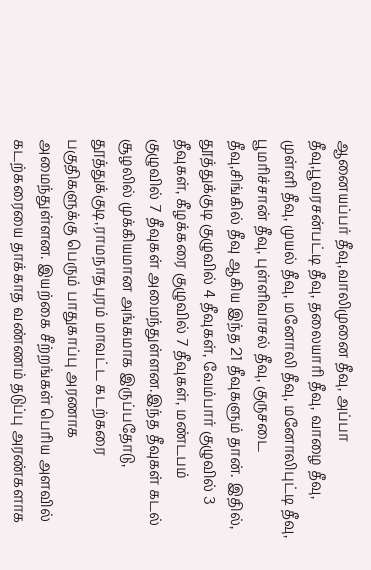ஆனையப்பர் தீவு,வாலிமுனை தீவு, அப்பா தீவு,பூவரசன்பட்டி தீவு, தலையாரி தீவு, வாழை தீவு, முள்ளி தீவு, முயல் தீவு, மனோலி தீவு, மனோலிபுட்டி தீவு, பூமரிச்சான் தீவு, புள்ளிவாசல் தீவு, குருசடை தீவு,சிங்கில் தீவு ஆகிய இந்த 21 தீவுகளும் தான். இதில், தூத்துக்குடி குழுவில் 4 தீவுகள், வேம்பார் குழுவில் 3 தீவுகள், கீழக்கரை குழுவில் 7 தீவுகள், மண்டபம் குழுவில் 7 தீவுகள் அமைந்துள்ளன.இந்த தீவுகள் கடல் சூழலில் முக்கியமான அங்கமாக இருப்பதோடு, தூத்துக்குடி,ராமநாதபுரம் மாவட்ட கடற்கரை பகுதிகளுக்கு பெரும் பாதுகாப்பு அரணாக அமைந்துள்ளன. இயற்கை சீற்றங்கள் பெரிய அளவில் கடற்கரையை தாக்காத வண்ணம் தடுப்பு அரண்களாக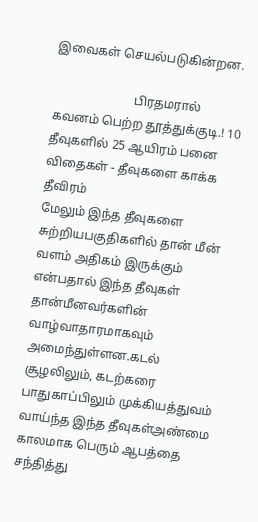இவைகள் செயல்படுகின்றன.

                          பிரதமரால் கவனம் பெற்ற தூத்துக்குடி.! 10 தீவுகளில் 25 ஆயிரம் பனை விதைகள் - தீவுகளை காக்க தீவிரம்
மேலும் இந்த தீவுகளை சுற்றியபகுதிகளில் தான் மீன் வளம் அதிகம் இருக்கும் என்பதால் இந்த தீவுகள் தான்மீனவர்களின் வாழ்வாதாரமாகவும் அமைந்துள்ளன.கடல் சூழலிலும், கடற்கரை பாதுகாப்பிலும் முக்கியத்துவம் வாய்ந்த இந்த தீவுகள்அண்மை காலமாக பெரும் ஆபத்தை சந்தித்து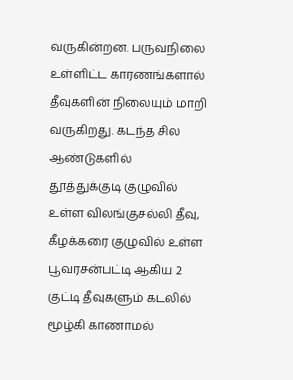வருகின்றன. பருவநிலை உள்ளிட்ட காரணங்களால் தீவுகளின் நிலையும் மாறி வருகிறது. கடந்த சில ஆண்டுகளில் தூத்துக்குடி குழுவில் உள்ள விலங்குசல்லி தீவு, கீழக்கரை குழுவில் உள்ள பூவரசன்பட்டி ஆகிய 2 குட்டி தீவுகளும் கடலில் மூழ்கி காணாமல்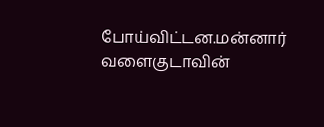போய்விட்டன.மன்னார் வளைகுடாவின்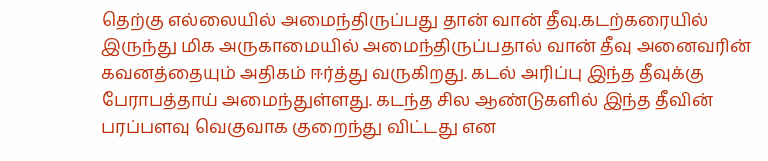தெற்கு எல்லையில் அமைந்திருப்பது தான் வான் தீவு.கடற்கரையில் இருந்து மிக அருகாமையில் அமைந்திருப்பதால் வான் தீவு அனைவரின் கவனத்தையும் அதிகம் ஈர்த்து வருகிறது. கடல் அரிப்பு இந்த தீவுக்கு பேராபத்தாய் அமைந்துள்ளது. கடந்த சில ஆண்டுகளில் இந்த தீவின் பரப்பளவு வெகுவாக குறைந்து விட்டது என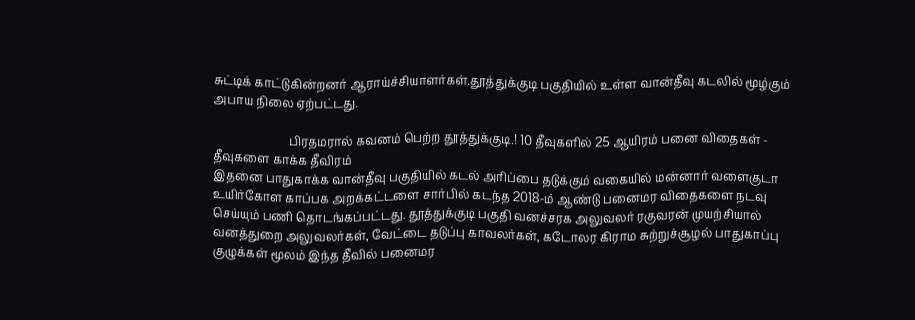சுட்டிக் காட்டுகின்றனர் ஆராய்ச்சியாளர்கள்.தூத்துக்குடி பகுதியில் உள்ள வான்தீவு கடலில் மூழ்கும் அபாய நிலை ஏற்பட்டது.

                          பிரதமரால் கவனம் பெற்ற தூத்துக்குடி.! 10 தீவுகளில் 25 ஆயிரம் பனை விதைகள் - தீவுகளை காக்க தீவிரம்
இதனை பாதுகாக்க வான்தீவு பகுதியில் கடல் அரிப்பை தடுக்கும் வகையில் மன்னார் வளைகுடா உயிர்கோள காப்பக அறக்கட்டளை சார்பில் கடந்த 2018-ம் ஆண்டு பனைமர விதைகளை நடவு செய்யும் பணி தொடங்கப்பட்டது. தூத்துக்குடி பகுதி வனச்சரக அலுவலர் ரகுவரன் முயற்சியால் வனத்துறை அலுவலர்கள், வேட்டை தடுப்பு காவலர்கள், கடோலர கிராம சுற்றுச்சூழல் பாதுகாப்பு குழுக்கள் மூலம் இந்த தீவில் பனைமர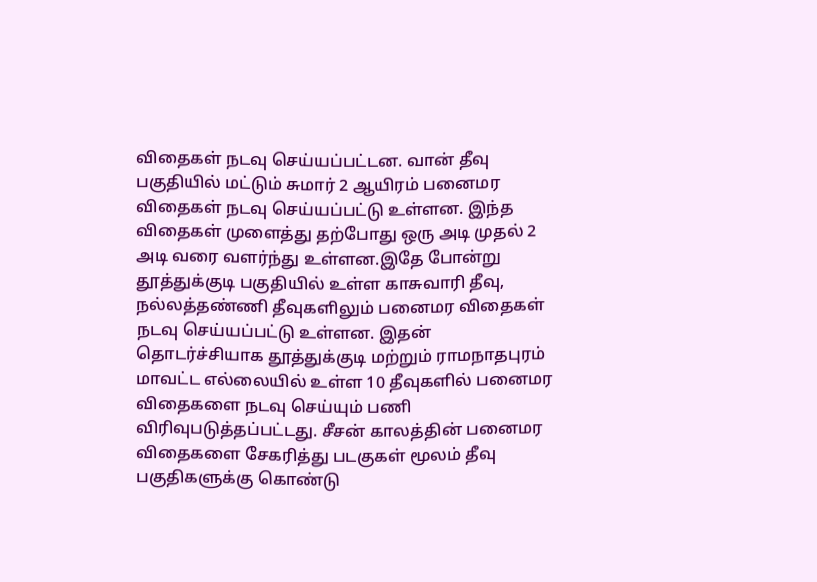விதைகள் நடவு செய்யப்பட்டன. வான் தீவு பகுதியில் மட்டும் சுமார் 2 ஆயிரம் பனைமர விதைகள் நடவு செய்யப்பட்டு உள்ளன. இந்த விதைகள் முளைத்து தற்போது ஒரு அடி முதல் 2 அடி வரை வளர்ந்து உள்ளன.இதே போன்று தூத்துக்குடி பகுதியில் உள்ள காசுவாரி தீவு, நல்லத்தண்ணி தீவுகளிலும் பனைமர விதைகள் நடவு செய்யப்பட்டு உள்ளன. இதன் தொடர்ச்சியாக தூத்துக்குடி மற்றும் ராமநாதபுரம் மாவட்ட எல்லையில் உள்ள 10 தீவுகளில் பனைமர விதைகளை நடவு செய்யும் பணி விரிவுபடுத்தப்பட்டது. சீசன் காலத்தின் பனைமர விதைகளை சேகரித்து படகுகள் மூலம் தீவு பகுதிகளுக்கு கொண்டு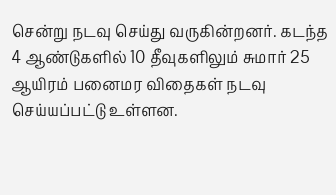சென்று நடவு செய்து வருகின்றனர். கடந்த 4 ஆண்டுகளில் 10 தீவுகளிலும் சுமார் 25 ஆயிரம் பனைமர விதைகள் நடவு செய்யப்பட்டு உள்ளன.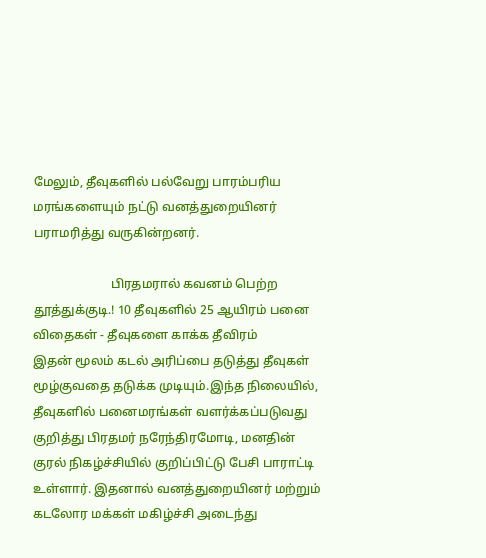மேலும், தீவுகளில் பல்வேறு பாரம்பரிய மரங்களையும் நட்டு வனத்துறையினர் பராமரித்து வருகின்றனர்.

                         பிரதமரால் கவனம் பெற்ற தூத்துக்குடி.! 10 தீவுகளில் 25 ஆயிரம் பனை விதைகள் - தீவுகளை காக்க தீவிரம்
இதன் மூலம் கடல் அரிப்பை தடுத்து தீவுகள் மூழ்குவதை தடுக்க முடியும்.இந்த நிலையில், தீவுகளில் பனைமரங்கள் வளர்க்கப்படுவது குறித்து பிரதமர் நரேந்திரமோடி, மனதின் குரல் நிகழ்ச்சியில் குறிப்பிட்டு பேசி பாராட்டி உள்ளார். இதனால் வனத்துறையினர் மற்றும் கடலோர மக்கள் மகிழ்ச்சி அடைந்து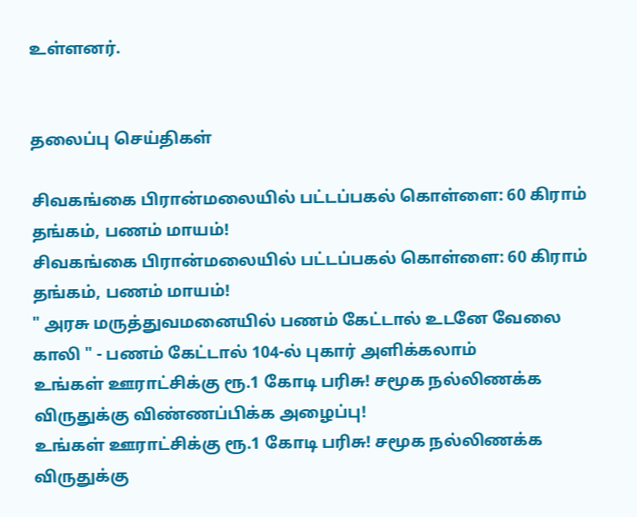உள்ளனர்.


தலைப்பு செய்திகள்

சிவகங்கை பிரான்மலையில் பட்டப்பகல் கொள்ளை: 60 கிராம் தங்கம், பணம் மாயம்!
சிவகங்கை பிரான்மலையில் பட்டப்பகல் கொள்ளை: 60 கிராம் தங்கம், பணம் மாயம்!
" அரசு மருத்துவமனையில் பணம் கேட்டால் உடனே வேலை காலி " - பணம் கேட்டால் 104-ல் புகார் அளிக்கலாம்
உங்கள் ஊராட்சிக்கு ரூ.1 கோடி பரிசு! சமூக நல்லிணக்க விருதுக்கு விண்ணப்பிக்க அழைப்பு!
உங்கள் ஊராட்சிக்கு ரூ.1 கோடி பரிசு! சமூக நல்லிணக்க விருதுக்கு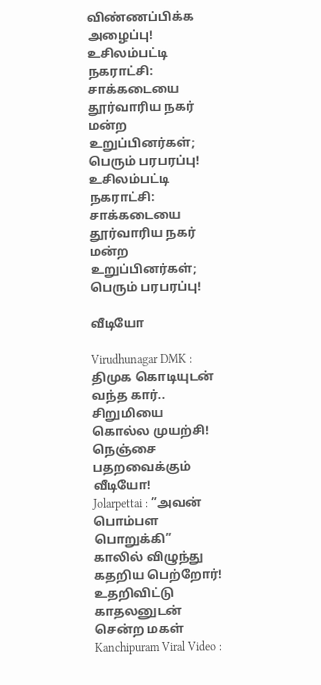விண்ணப்பிக்க அழைப்பு!
உசிலம்பட்டி நகராட்சி: சாக்கடையை தூர்வாரிய நகர் மன்ற உறுப்பினர்கள்; பெரும் பரபரப்பு!
உசிலம்பட்டி நகராட்சி: சாக்கடையை தூர்வாரிய நகர் மன்ற உறுப்பினர்கள்; பெரும் பரபரப்பு!

வீடியோ

Virudhunagar DMK : திமுக கொடியுடன் வந்த கார்.. சிறுமியை கொல்ல முயற்சி! நெஞ்சை பதறவைக்கும் வீடியோ!
Jolarpettai : ”அவன் பொம்பள பொறுக்கி” காலில் விழுந்து கதறிய பெற்றோர்! உதறிவிட்டு காதலனுடன் சென்ற மகள்
Kanchipuram Viral Video :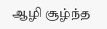ஆழி சூழ்ந்த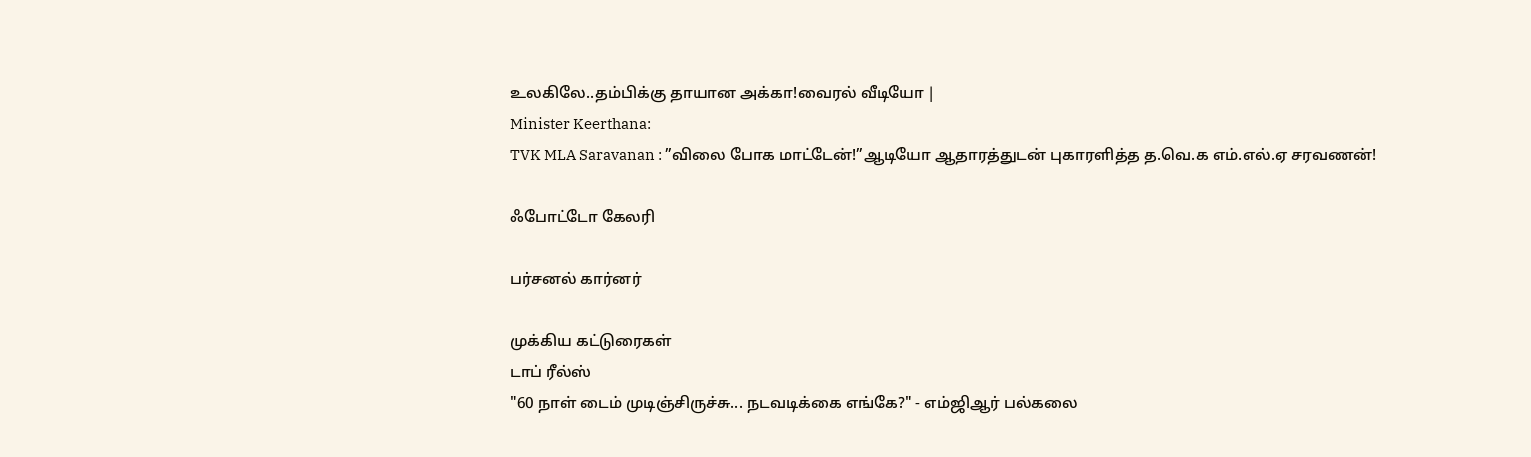உலகிலே..தம்பிக்கு தாயான அக்கா!வைரல் வீடியோ |
Minister Keerthana:
TVK MLA Saravanan : ”விலை போக மாட்டேன்!”ஆடியோ ஆதாரத்துடன் புகாரளித்த த.வெ.க எம்.எல்.ஏ சரவணன்!

ஃபோட்டோ கேலரி

பர்சனல் கார்னர்

முக்கிய கட்டுரைகள்
டாப் ரீல்ஸ்
"60 நாள் டைம் முடிஞ்சிருச்சு... நடவடிக்கை எங்கே?" - எம்ஜிஆர் பல்கலை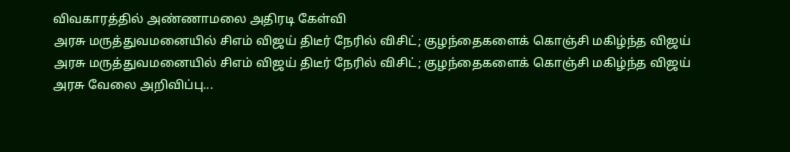விவகாரத்தில் அண்ணாமலை அதிரடி கேள்வி
அரசு மருத்துவமனையில் சிஎம் விஜய் திடீர் நேரில் விசிட்; குழந்தைகளைக் கொஞ்சி மகிழ்ந்த விஜய்
அரசு மருத்துவமனையில் சிஎம் விஜய் திடீர் நேரில் விசிட்; குழந்தைகளைக் கொஞ்சி மகிழ்ந்த விஜய்
அரசு வேலை அறிவிப்பு...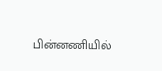பின்னணியில்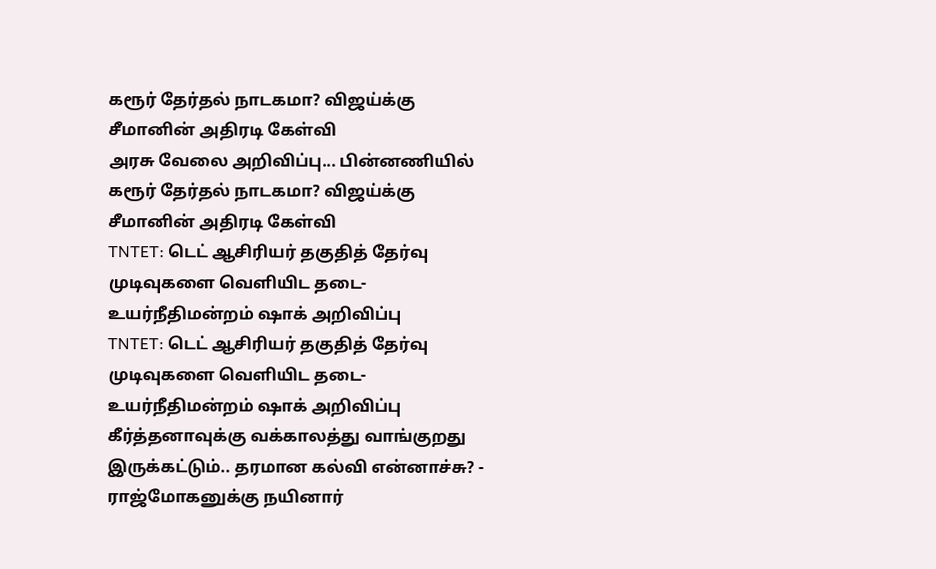கரூர் தேர்தல் நாடகமா? விஜய்க்கு சீமானின் அதிரடி கேள்வி
அரசு வேலை அறிவிப்பு... பின்னணியில் கரூர் தேர்தல் நாடகமா? விஜய்க்கு சீமானின் அதிரடி கேள்வி
TNTET: டெட் ஆசிரியர் தகுதித் தேர்வு முடிவுகளை வெளியிட தடை- உயர்நீதிமன்றம் ஷாக் அறிவிப்பு
TNTET: டெட் ஆசிரியர் தகுதித் தேர்வு முடிவுகளை வெளியிட தடை- உயர்நீதிமன்றம் ஷாக் அறிவிப்பு
கீர்த்தனாவுக்கு வக்காலத்து வாங்குறது இருக்கட்டும்.. தரமான கல்வி என்னாச்சு? - ராஜ்மோகனுக்கு நயினார்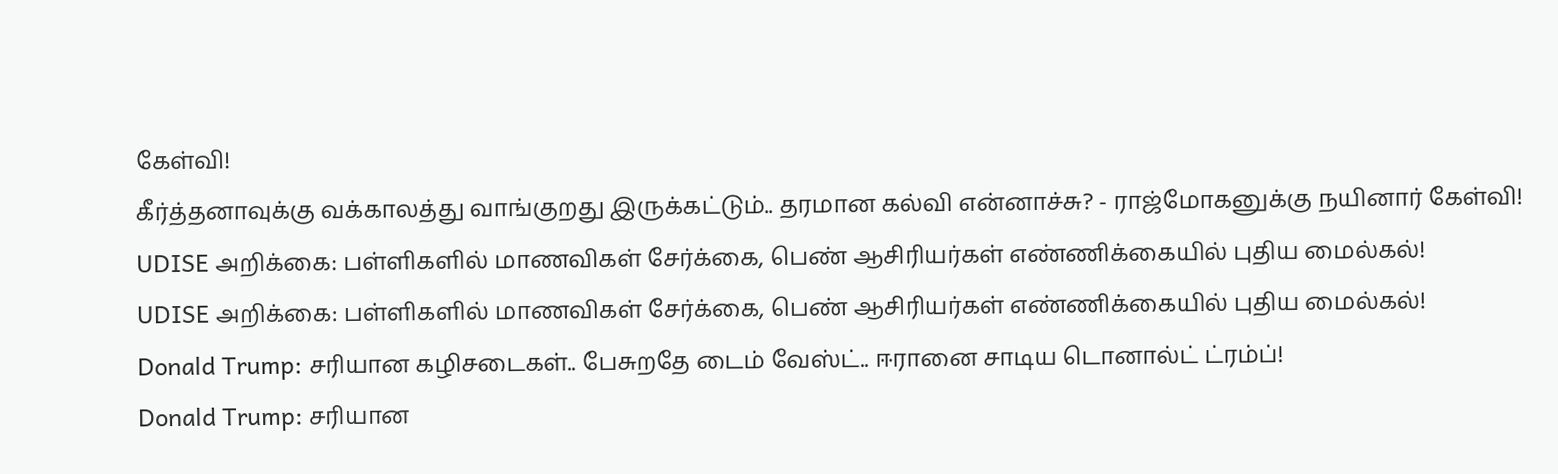கேள்வி!
கீர்த்தனாவுக்கு வக்காலத்து வாங்குறது இருக்கட்டும்.. தரமான கல்வி என்னாச்சு? - ராஜ்மோகனுக்கு நயினார் கேள்வி!
UDISE அறிக்கை: பள்ளிகளில் மாணவிகள் சேர்க்கை, பெண் ஆசிரியர்கள் எண்ணிக்கையில் புதிய மைல்கல்!
UDISE அறிக்கை: பள்ளிகளில் மாணவிகள் சேர்க்கை, பெண் ஆசிரியர்கள் எண்ணிக்கையில் புதிய மைல்கல்!
Donald Trump: சரியான கழிசடைகள்.. பேசுறதே டைம் வேஸ்ட்.. ஈரானை சாடிய டொனால்ட் ட்ரம்ப்!
Donald Trump: சரியான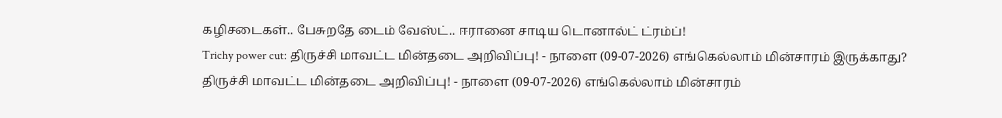கழிசடைகள்.. பேசுறதே டைம் வேஸ்ட்.. ஈரானை சாடிய டொனால்ட் ட்ரம்ப்!
Trichy power cut: திருச்சி மாவட்ட மின்தடை அறிவிப்பு! - நாளை (09-07-2026) எங்கெல்லாம் மின்சாரம் இருக்காது?
திருச்சி மாவட்ட மின்தடை அறிவிப்பு! - நாளை (09-07-2026) எங்கெல்லாம் மின்சாரம்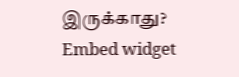இருக்காது?
Embed widget